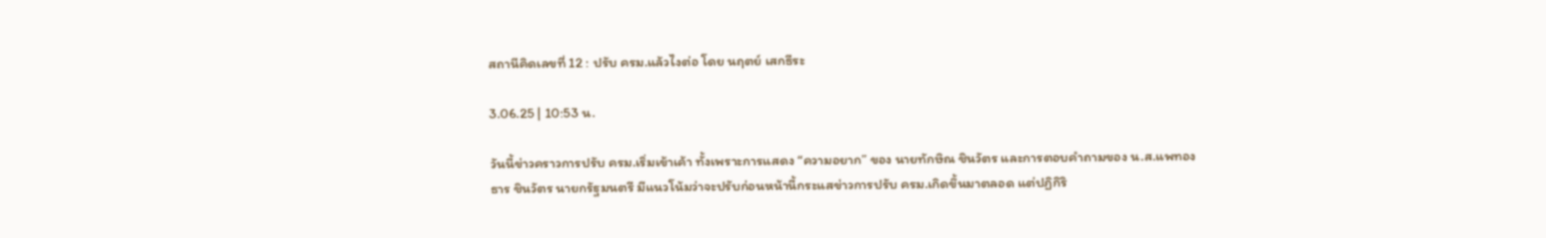สถานีคิดเลขที่ 12 : ปรับ ครม.แล้วไงต่อ โดย นฤตย์ เสกธีระ

3.06.25 | 10:53 น.

วันนี้ข่าวคราวการปรับ ครม.เริ่มเข้าเค้า ทั้งเพราะการแสดง “ความอยาก” ของ นายทักษิณ ชินวัตร และการตอบคำถามของ น.ส.แพทองธาร ชินวัตร นายกรัฐมนตรี มีแนวโน้มว่าจะปรับก่อนหน้านี้กระแสข่าวการปรับ ครม.เกิดขึ้นมาตลอด แต่ปฏิกิริ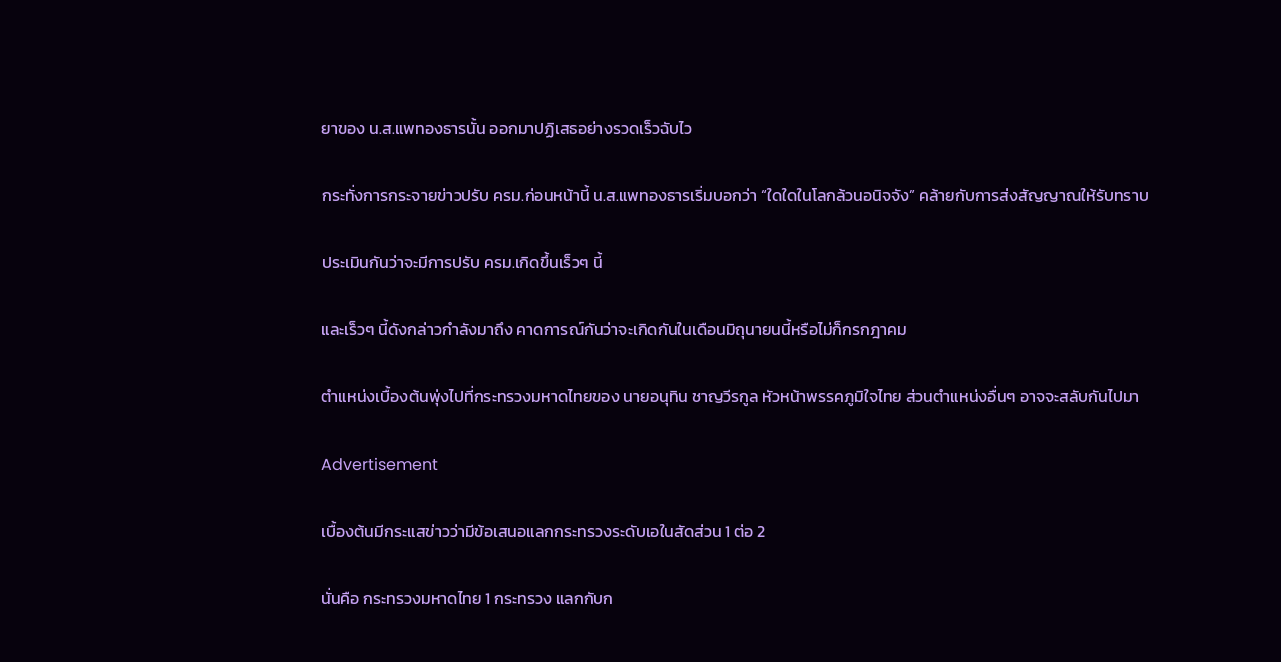ยาของ น.ส.แพทองธารนั้น ออกมาปฏิเสธอย่างรวดเร็วฉับไว

กระทั่งการกระจายข่าวปรับ ครม.ก่อนหน้านี้ น.ส.แพทองธารเริ่มบอกว่า “ใดใดในโลกล้วนอนิจจัง” คล้ายกับการส่งสัญญาณให้รับทราบ

ประเมินกันว่าจะมีการปรับ ครม.เกิดขึ้นเร็วๆ นี้

และเร็วๆ นี้ดังกล่าวกำลังมาถึง คาดการณ์กันว่าจะเกิดกันในเดือนมิถุนายนนี้หรือไม่ก็กรกฎาคม

ตำแหน่งเบื้องต้นพุ่งไปที่กระทรวงมหาดไทยของ นายอนุทิน ชาญวีรกูล หัวหน้าพรรคภูมิใจไทย ส่วนตำแหน่งอื่นๆ อาจจะสลับกันไปมา

Advertisement

เบื้องต้นมีกระแสข่าวว่ามีข้อเสนอแลกกระทรวงระดับเอในสัดส่วน 1 ต่อ 2

นั่นคือ กระทรวงมหาดไทย 1 กระทรวง แลกกับก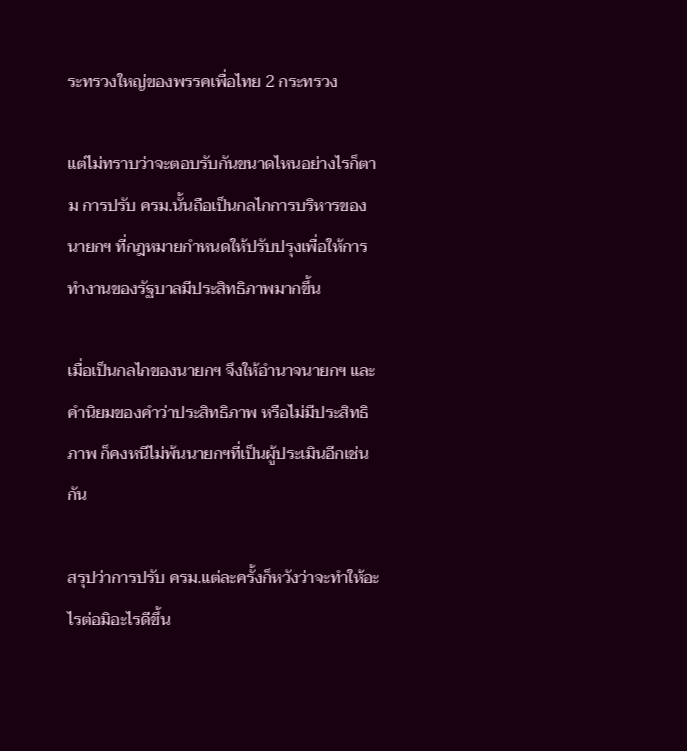ระทรวงใหญ่ของพรรคเพื่อไทย 2 กระทรวง

แต่ไม่ทราบว่าจะตอบรับกันขนาดไหนอย่างไรก็ตาม การปรับ ครม.นั้นถือเป็นกลไกการบริหารของ
นายกฯ ที่กฎหมายกำหนดให้ปรับปรุงเพื่อให้การทำงานของรัฐบาลมีประสิทธิภาพมากขึ้น

เมื่อเป็นกลไกของนายกฯ จึงให้อำนาจนายกฯ และคำนิยมของคำว่าประสิทธิภาพ หรือไม่มีประสิทธิภาพ ก็คงหนีไม่พ้นนายกฯที่เป็นผู้ประเมินอีกเช่นกัน

สรุปว่าการปรับ ครม.แต่ละครั้งก็หวังว่าจะทำให้อะไรต่อมิอะไรดีขึ้น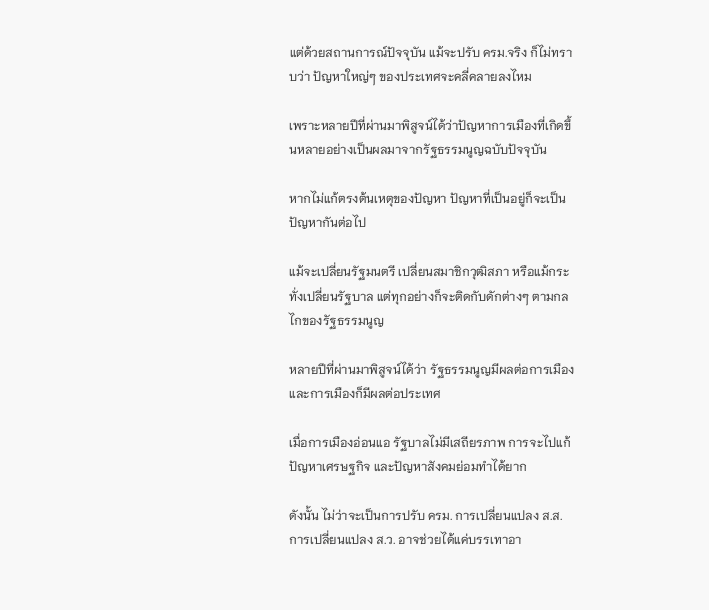แต่ด้วยสถานการณ์ปัจจุบัน แม้จะปรับ ครม.จริง ก็ไม่ทราบว่า ปัญหาใหญ่ๆ ของประเทศจะคลี่คลายลงไหม

เพราะหลายปีที่ผ่านมาพิสูจน์ได้ว่าปัญหาการเมืองที่เกิดขึ้นหลายอย่างเป็นผลมาจากรัฐธรรมนูญฉบับปัจจุบัน

หากไม่แก้ตรงต้นเหตุของปัญหา ปัญหาที่เป็นอยู่ก็จะเป็นปัญหากันต่อไป

แม้จะเปลี่ยนรัฐมนตรี เปลี่ยนสมาชิกวุฒิสภา หรือแม้กระทั่งเปลี่ยนรัฐบาล แต่ทุกอย่างก็จะติดกับดักต่างๆ ตามกลไกของรัฐธรรมนูญ

หลายปีที่ผ่านมาพิสูจน์ได้ว่า รัฐธรรมนูญมีผลต่อการเมือง และการเมืองก็มีผลต่อประเทศ

เมื่อการเมืองอ่อนแอ รัฐบาลไม่มีเสถียรภาพ การจะไปแก้ปัญหาเศรษฐกิจ และปัญหาสังคมย่อมทำได้ยาก

ดังนั้น ไม่ว่าจะเป็นการปรับ ครม. การเปลี่ยนแปลง ส.ส. การเปลี่ยนแปลง ส.ว. อาจช่วยได้แค่บรรเทาอา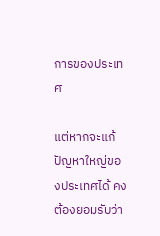การของประเทศ

แต่หากจะแก้ปัญหาใหญ่ของประเทศได้ คงต้องยอมรับว่า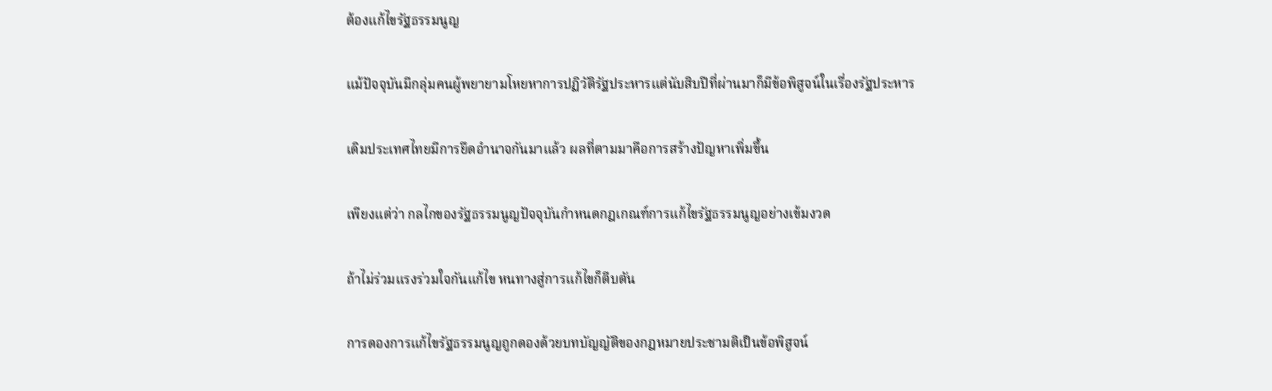ต้องแก้ไขรัฐธรรมนูญ

แม้ปัจจุบันมีกลุ่มคนผู้พยายามโหยหาการปฏิวัติรัฐประหารแต่นับสิบปีที่ผ่านมาก็มีข้อพิสูจน์ในเรื่องรัฐประหาร

เดิมประเทศไทยมีการยึดอำนาจกันมาแล้ว ผลที่ตามมาคือการสร้างปัญหาเพิ่มขึ้น

เพียงแต่ว่า กลไกของรัฐธรรมนูญปัจจุบันกำหนดกฎเกณฑ์การแก้ไขรัฐธรรมนูญอย่างเข้มงวด

ถ้าไม่ร่วมแรงร่วมใจกันแก้ไข หนทางสู่การแก้ไขก็ตีบตัน

การดองการแก้ไขรัฐธรรมนูญถูกดองด้วยบทบัญญัติของกฎหมายประชามติเป็นข้อพิสูจน์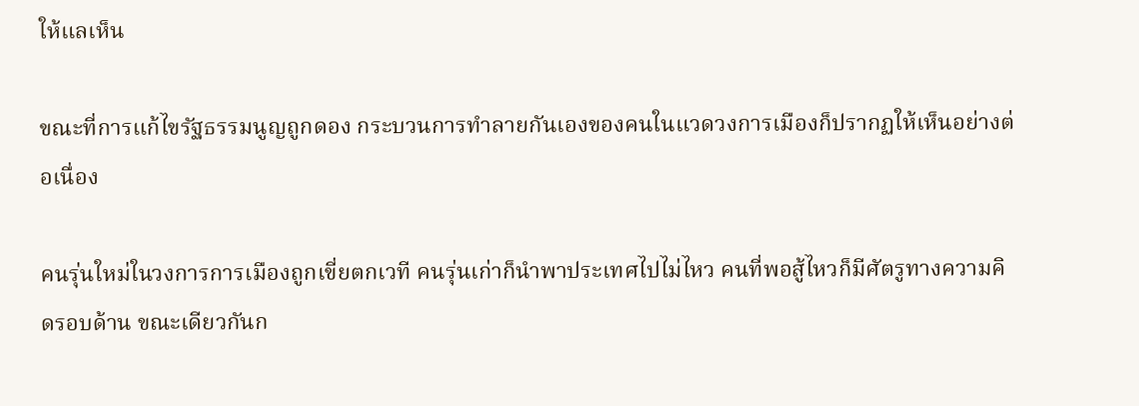ให้แลเห็น

ขณะที่การแก้ไขรัฐธรรมนูญถูกดอง กระบวนการทำลายกันเองของคนในแวดวงการเมืองก็ปรากฏให้เห็นอย่างต่อเนื่อง

คนรุ่นใหม่ในวงการการเมืองถูกเขี่ยตกเวที คนรุ่นเก่าก็นำพาประเทศไปไม่ไหว คนที่พอสู้ไหวก็มีศัตรูทางความคิดรอบด้าน ขณะเดียวกันก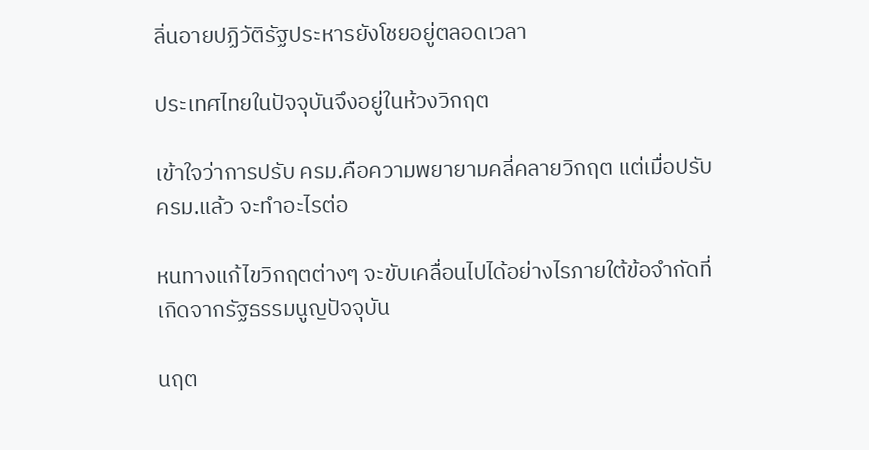ลิ่นอายปฏิวัติรัฐประหารยังโชยอยู่ตลอดเวลา

ประเทศไทยในปัจจุบันจึงอยู่ในห้วงวิกฤต

เข้าใจว่าการปรับ ครม.คือความพยายามคลี่คลายวิกฤต แต่เมื่อปรับ ครม.แล้ว จะทำอะไรต่อ

หนทางแก้ไขวิกฤตต่างๆ จะขับเคลื่อนไปได้อย่างไรภายใต้ข้อจำกัดที่เกิดจากรัฐธรรมนูญปัจจุบัน

นฤต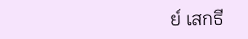ย์ เสกธี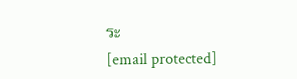ระ
[email protected]